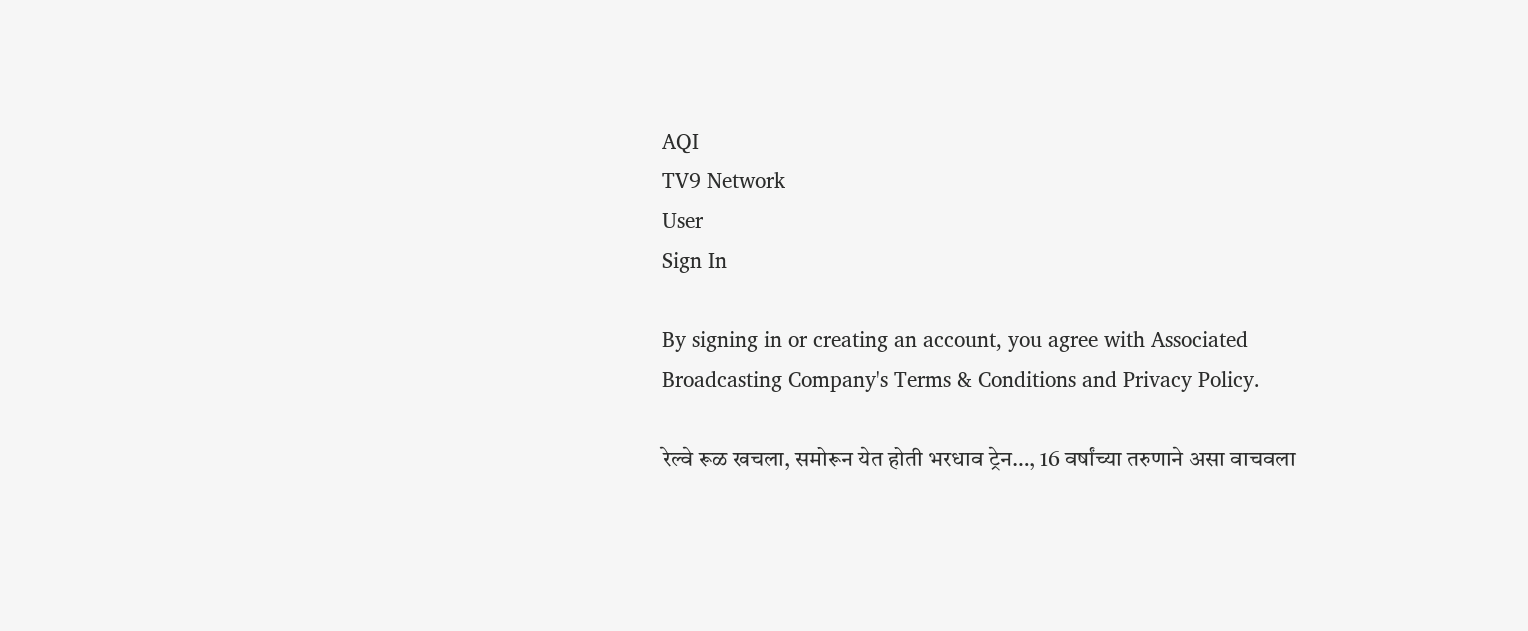AQI
TV9 Network
User
Sign In

By signing in or creating an account, you agree with Associated Broadcasting Company's Terms & Conditions and Privacy Policy.

रेल्वे रूळ खचला, समोरून येत होती भरधाव ट्रेन…, 16 वर्षांच्या तरुणाने असा वाचवला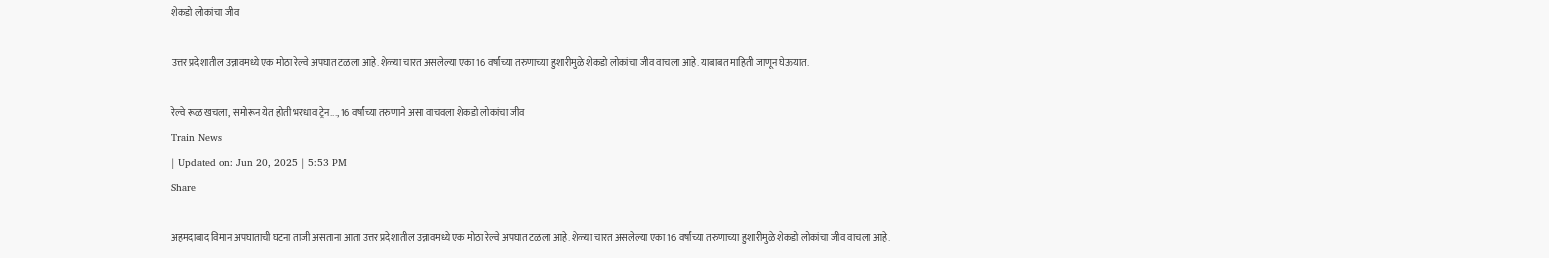शेकडो लोकांचा जीव

उत्तर प्रदेशातील उन्नावमध्ये एक मोठा रेल्वे अपघात टळला आहे. शेळ्या चारत असलेल्या एका 16 वर्षांच्या तरुणाच्या हुशारीमुळे शेकडो लोकांचा जीव वाचला आहे. याबाबत माहिती जाणून घेऊयात.

रेल्वे रूळ खचला, समोरून येत होती भरधाव ट्रेन..., 16 वर्षांच्या तरुणाने असा वाचवला शेकडो लोकांचा जीव
Train News
| Updated on: Jun 20, 2025 | 5:53 PM
Share

अहमदाबाद विमान अपघाताची घटना ताजी असताना आता उत्तर प्रदेशातील उन्नावमध्ये एक मोठा रेल्वे अपघात टळला आहे. शेळ्या चारत असलेल्या एका 16 वर्षांच्या तरुणाच्या हुशारीमुळे शेकडो लोकांचा जीव वाचला आहे.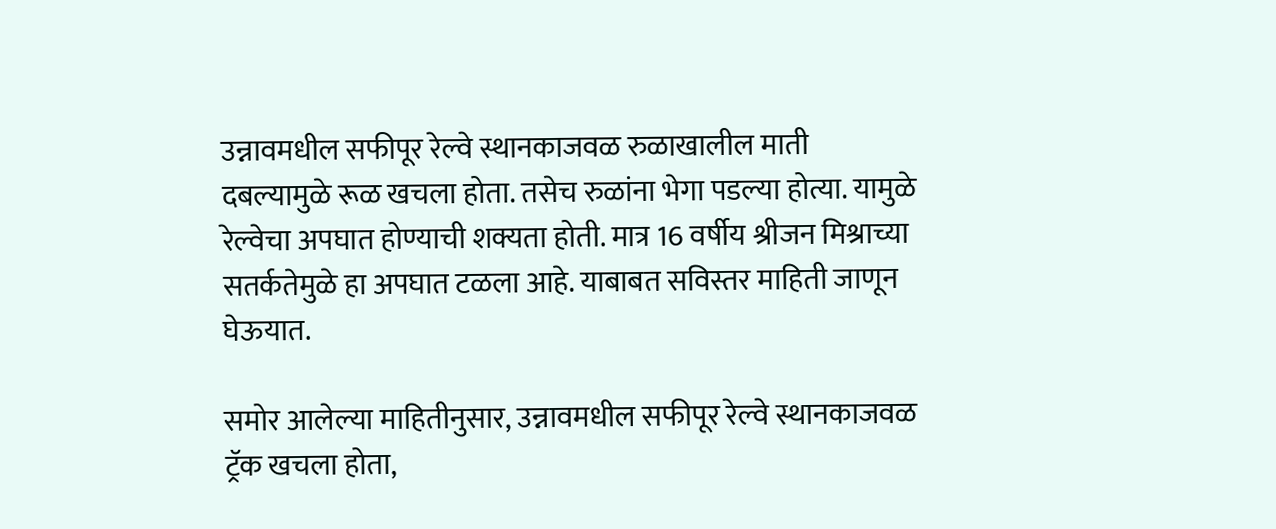उन्नावमधील सफीपूर रेल्वे स्थानकाजवळ रुळाखालील माती दबल्यामुळे रूळ खचला होता. तसेच रुळांना भेगा पडल्या होत्या. यामुळे रेल्वेचा अपघात होण्याची शक्यता होती. मात्र 16 वर्षीय श्रीजन मिश्राच्या सतर्कतेमुळे हा अपघात टळला आहे. याबाबत सविस्तर माहिती जाणून घेऊयात.

समोर आलेल्या माहितीनुसार, उन्नावमधील सफीपूर रेल्वे स्थानकाजवळ ट्रॅक खचला होता,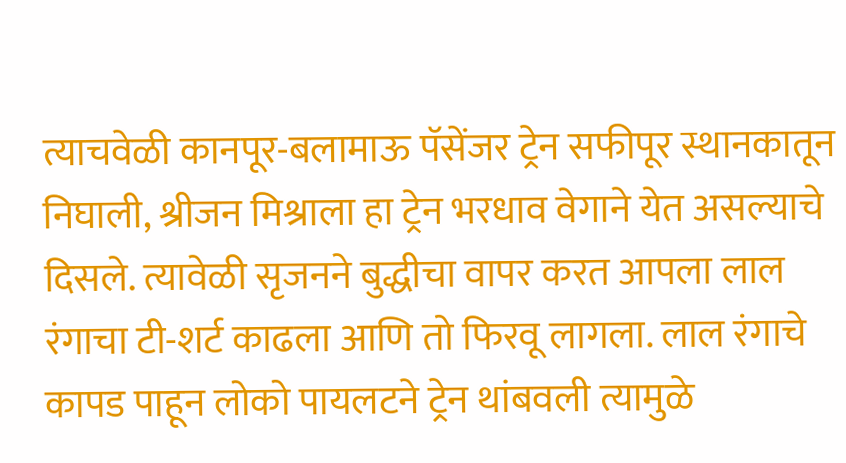त्याचवेळी कानपूर-बलामाऊ पॅसेंजर ट्रेन सफीपूर स्थानकातून निघाली, श्रीजन मिश्राला हा ट्रेन भरधाव वेगाने येत असल्याचे दिसले. त्यावेळी सृजनने बुद्धीचा वापर करत आपला लाल रंगाचा टी-शर्ट काढला आणि तो फिरवू लागला. लाल रंगाचे कापड पाहून लोको पायलटने ट्रेन थांबवली त्यामुळे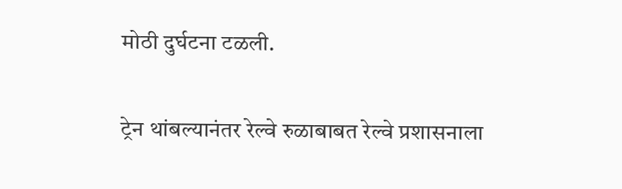मोठी दुर्घटना टळली.

ट्रेन थांबल्यानंतर रेल्वे रुळाबाबत रेल्वे प्रशासनाला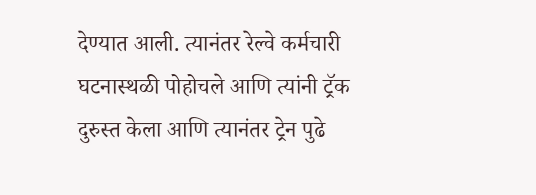देण्यात आली. त्यानंतर रेल्वे कर्मचारी घटनास्थळी पोहोचले आणि त्यांनी ट्रॅक दुरुस्त केला आणि त्यानंतर ट्रेन पुढे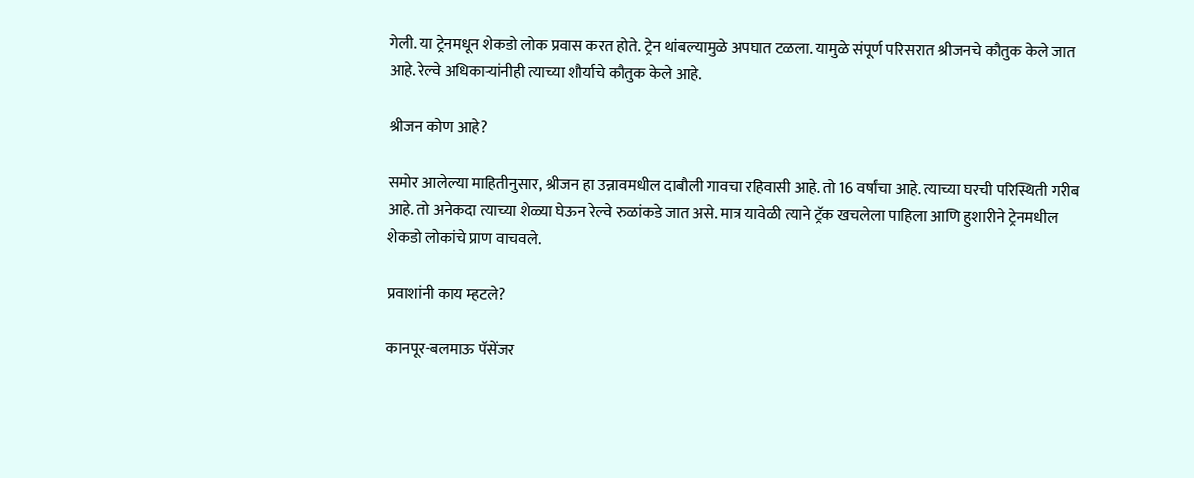गेली. या ट्रेनमधून शेकडो लोक प्रवास करत होते. ट्रेन थांबल्यामुळे अपघात टळला. यामुळे संपूर्ण परिसरात श्रीजनचे कौतुक केले जात आहे. रेल्वे अधिकाऱ्यांनीही त्याच्या शौर्याचे कौतुक केले आहे.

श्रीजन कोण आहे?

समोर आलेल्या माहितीनुसार, श्रीजन हा उन्नावमधील दाबौली गावचा रहिवासी आहे. तो 16 वर्षांचा आहे. त्याच्या घरची परिस्थिती गरीब आहे. तो अनेकदा त्याच्या शेळ्या घेऊन रेल्वे रुळांकडे जात असे. मात्र यावेळी त्याने ट्रॅक खचलेला पाहिला आणि हुशारीने ट्रेनमधील शेकडो लोकांचे प्राण वाचवले.

प्रवाशांनी काय म्हटले?

कानपूर-बलमाऊ पॅसेंजर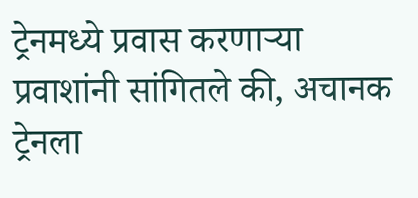ट्रेनमध्ये प्रवास करणाऱ्या प्रवाशांनी सांगितले की, अचानक ट्रेनला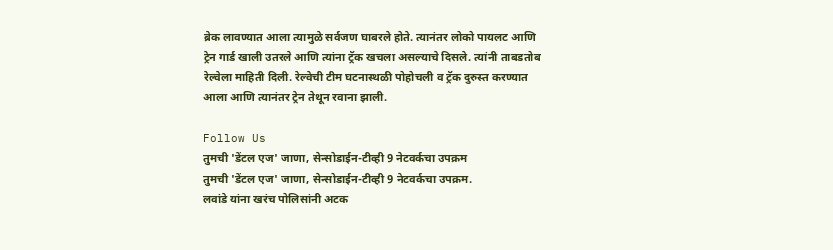ब्रेक लावण्यात आला त्यामुळे सर्वजण घाबरले होते. त्यानंतर लोको पायलट आणि ट्रेन गार्ड खाली उतरले आणि त्यांना ट्रॅक खचला असल्याचे दिसले. त्यांनी ताबडतोब रेल्वेला माहिती दिली. रेल्वेची टीम घटनास्थळी पोहोचली व ट्रॅक दुरुस्त करण्यात आला आणि त्यानंतर ट्रेन तेथून रवाना झाली.

Follow Us
तुमची 'डेंटल एज' जाणा, सेन्सोडाईन-टीव्ही 9 नेटवर्कचा उपक्रम
तुमची 'डेंटल एज' जाणा, सेन्सोडाईन-टीव्ही 9 नेटवर्कचा उपक्रम.
लवांडे यांना खरंच पोलिसांनी अटक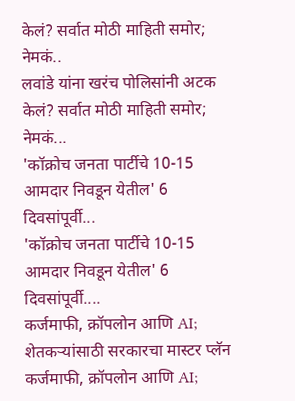केलं? सर्वात मोठी माहिती समोर; नेमकं..
लवांडे यांना खरंच पोलिसांनी अटक केलं? सर्वात मोठी माहिती समोर; नेमकं...
'कॉक्रोच जनता पार्टीचे 10-15 आमदार निवडून येतील' 6 दिवसांपूर्वी...
'कॉक्रोच जनता पार्टीचे 10-15 आमदार निवडून येतील' 6 दिवसांपूर्वी....
कर्जमाफी, क्रॉपलोन आणि AI; शेतकऱ्यांसाठी सरकारचा मास्टर प्लॅन
कर्जमाफी, क्रॉपलोन आणि AI;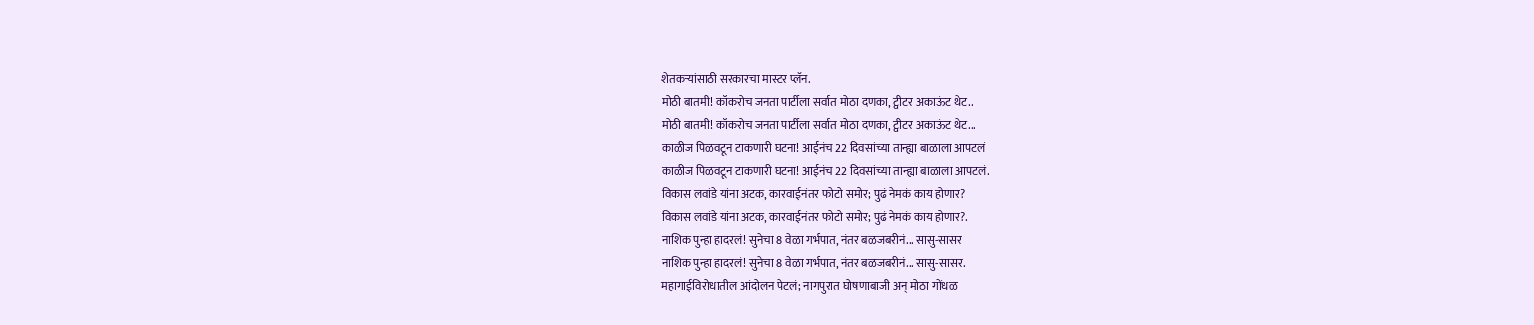शेतकऱ्यांसाठी सरकारचा मास्टर प्लॅन.
मोठी बातमी! कॉकरोच जनता पार्टीला सर्वात मोठा दणका, ट्वीटर अकाऊंट थेट..
मोठी बातमी! कॉकरोच जनता पार्टीला सर्वात मोठा दणका, ट्वीटर अकाऊंट थेट...
काळीज पिळवटून टाकणारी घटना! आईनंच 22 दिवसांच्या तान्ह्या बाळाला आपटलं
काळीज पिळवटून टाकणारी घटना! आईनंच 22 दिवसांच्या तान्ह्या बाळाला आपटलं.
विकास लवांडे यांना अटक, कारवाईनंतर फोटो समोर; पुढं नेमकं काय होणार?
विकास लवांडे यांना अटक, कारवाईनंतर फोटो समोर; पुढं नेमकं काय होणार?.
नाशिक पुन्हा हादरलं! सुनेचा 8 वेळा गर्भपात, नंतर बळजबरीनं... सासु-सासर
नाशिक पुन्हा हादरलं! सुनेचा 8 वेळा गर्भपात, नंतर बळजबरीनं... सासु-सासर.
महागाईविरोधातील आंदोलन पेटलं; नागपुरात घोषणाबाजी अन् मोठा गोंधळ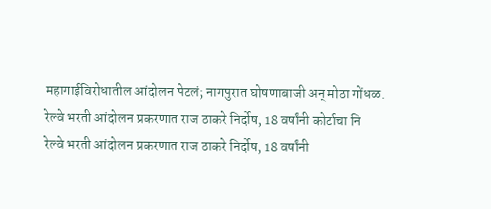महागाईविरोधातील आंदोलन पेटलं; नागपुरात घोषणाबाजी अन् मोठा गोंधळ.
रेल्वे भरती आंदोलन प्रकरणात राज ठाकरे निर्दोष, 18 वर्षांनी कोर्टाचा नि
रेल्वे भरती आंदोलन प्रकरणात राज ठाकरे निर्दोष, 18 वर्षांनी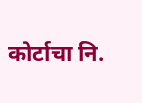कोर्टाचा नि.